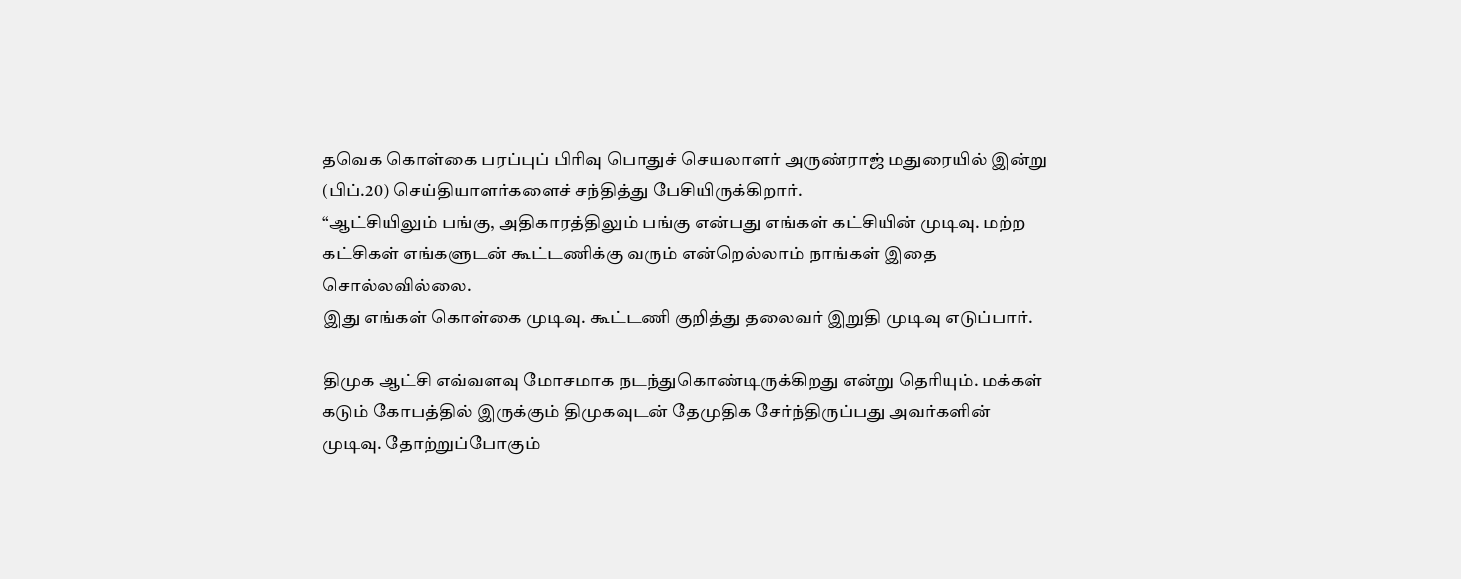தவெக கொள்கை பரப்புப் பிரிவு பொதுச் செயலாளர் அருண்ராஜ் மதுரையில் இன்று (பிப்.20) செய்தியாளர்களைச் சந்தித்து பேசியிருக்கிறார்.
“ஆட்சியிலும் பங்கு, அதிகாரத்திலும் பங்கு என்பது எங்கள் கட்சியின் முடிவு. மற்ற கட்சிகள் எங்களுடன் கூட்டணிக்கு வரும் என்றெல்லாம் நாங்கள் இதை சொல்லவில்லை.
இது எங்கள் கொள்கை முடிவு. கூட்டணி குறித்து தலைவர் இறுதி முடிவு எடுப்பார்.

திமுக ஆட்சி எவ்வளவு மோசமாக நடந்துகொண்டிருக்கிறது என்று தெரியும். மக்கள் கடும் கோபத்தில் இருக்கும் திமுகவுடன் தேமுதிக சேர்ந்திருப்பது அவர்களின் முடிவு. தோற்றுப்போகும்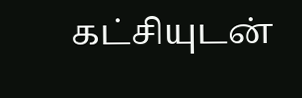கட்சியுடன்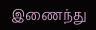இணைந்து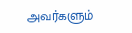அவர்களும்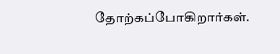தோற்கப்போகிறார்கள்.